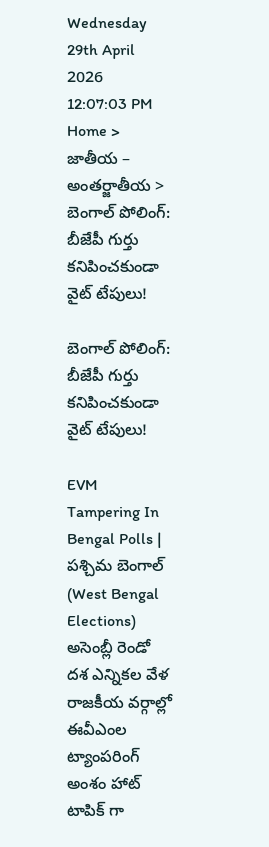Wednesday 29th April 2026
12:07:03 PM
Home > జాతీయ – అంతర్జాతీయ > బెంగాల్ పోలింగ్: బీజేపీ గుర్తు కనిపించకుండా వైట్ టేపులు!

బెంగాల్ పోలింగ్: బీజేపీ గుర్తు కనిపించకుండా వైట్ టేపులు!

EVM Tampering In Bengal Polls | పశ్చిమ బెంగాల్ (West Bengal Elections) అసెంబ్లీ రెండో దశ ఎన్నికల వేళ రాజకీయ వర్గాల్లో ఈవీఎంల ట్యాంపరింగ్ అంశం హాట్ టాపిక్ గా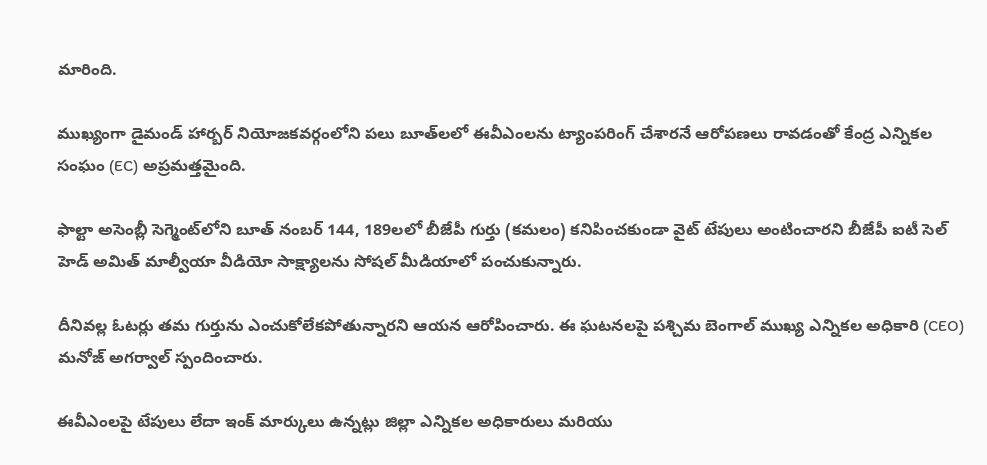మారింది.

ముఖ్యంగా డైమండ్ హార్బర్ నియోజకవర్గంలోని పలు బూత్‌లలో ఈవీఎంలను ట్యాంపరింగ్ చేశారనే ఆరోపణలు రావడంతో కేంద్ర ఎన్నికల సంఘం (EC) అప్రమత్తమైంది.

ఫాల్టా అసెంబ్లీ సెగ్మెంట్‌లోని బూత్ నంబర్ 144, 189లలో బీజేపీ గుర్తు (కమలం) కనిపించకుండా వైట్ టేపులు అంటించారని బీజేపీ ఐటీ సెల్ హెడ్ అమిత్ మాల్వీయా వీడియో సాక్ష్యాలను సోషల్ మీడియాలో పంచుకున్నారు.

దీనివల్ల ఓటర్లు తమ గుర్తును ఎంచుకోలేకపోతున్నారని ఆయన ఆరోపించారు. ఈ ఘటనలపై పశ్చిమ బెంగాల్ ముఖ్య ఎన్నికల అధికారి (CEO) మనోజ్ అగర్వాల్ స్పందించారు.

ఈవీఎంలపై టేపులు లేదా ఇంక్ మార్కులు ఉన్నట్లు జిల్లా ఎన్నికల అధికారులు మరియు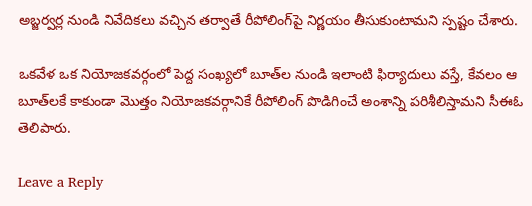అబ్జర్వర్ల నుండి నివేదికలు వచ్చిన తర్వాతే రీపోలింగ్‌పై నిర్ణయం తీసుకుంటామని స్పష్టం చేశారు.

ఒకవేళ ఒక నియోజకవర్గంలో పెద్ద సంఖ్యలో బూత్‌ల నుండి ఇలాంటి ఫిర్యాదులు వస్తే, కేవలం ఆ బూత్‌లకే కాకుండా మొత్తం నియోజకవర్గానికే రీపోలింగ్ పొడిగించే అంశాన్ని పరిశీలిస్తామని సీఈఓ తెలిపారు.

Leave a Reply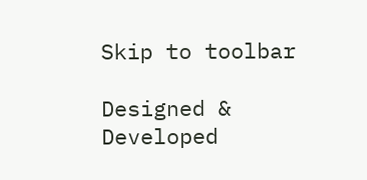Skip to toolbar

Designed & Developed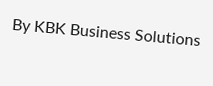By KBK Business Solutions